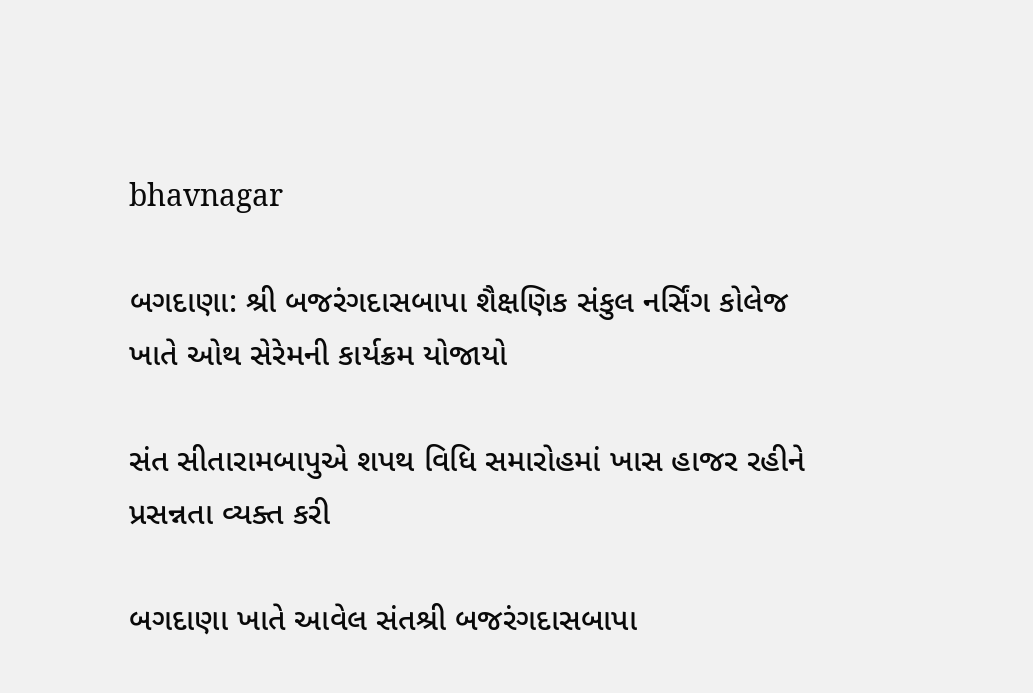bhavnagar

બગદાણા: શ્રી બજરંગદાસબાપા શૈક્ષણિક સંકુલ નર્સિંગ કોલેજ ખાતે ઓથ સેરેમની કાર્યક્રમ યોજાયો

સંત સીતારામબાપુએ શપથ વિધિ સમારોહમાં ખાસ હાજર રહીને પ્રસન્નતા વ્યક્ત કરી

બગદાણા ખાતે આવેલ સંતશ્રી બજરંગદાસબાપા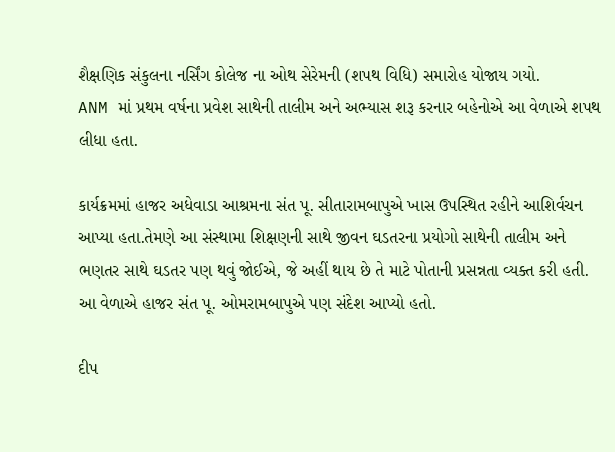શૈક્ષણિક સંકુલના નર્સિંગ કોલેજ ના ઓથ સેરેમની (શપથ વિધિ) સમારોહ યોજાય ગયો.
ANM માં પ્રથમ વર્ષના પ્રવેશ સાથેની તાલીમ અને અભ્યાસ શરૂ કરનાર બહેનોએ આ વેળાએ શપથ લીધા હતા.

કાર્યક્રમમાં હાજર અધેવાડા આશ્રમના સંત પૂ. સીતારામબાપુએ ખાસ ઉપસ્થિત રહીને આશિર્વચન આપ્યા હતા.તેમણે આ સંસ્થામા શિક્ષણની સાથે જીવન ઘડતરના પ્રયોગો સાથેની તાલીમ અને ભણતર સાથે ઘડતર પણ થવું જોઈએ, જે અહીં થાય છે તે માટે પોતાની પ્રસન્નતા વ્યક્ત કરી હતી. આ વેળાએ હાજર સંત પૂ. ઓમરામબાપુએ પણ સંદેશ આપ્યો હતો.

દીપ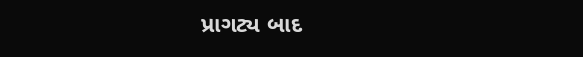પ્રાગટ્ય બાદ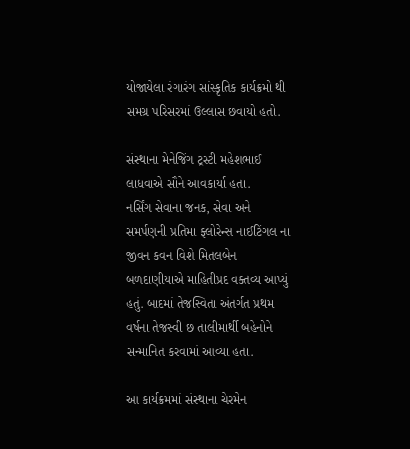યોજાયેલા રંગારંગ સાંસ્કૃતિક કાર્યક્રમો થી સમગ્ર પરિસરમાં ઉલ્લાસ છવાયો હતો.

સંસ્થાના મેનેજિંગ ટ્રસ્ટી મહેશભાઈ લાધવાએ સૌને આવકાર્યા હતા.
નર્સિંગ સેવાના જનક, સેવા અને સમર્પણની પ્રતિમા ફ્લોરેન્સ નાઈટિંગલ ના જીવન કવન વિશે મિતલબેન બળદાણીયાએ માહિતીપ્રદ વક્તવ્ય આપ્યું હતું. બાદમાં તેજસ્વિતા અંતર્ગત પ્રથમ વર્ષના તેજસ્વી છ તાલીમાર્થી બહેનોને સન્માનિત કરવામાં આવ્યા હતા.

આ કાર્યક્રમમાં સંસ્થાના ચેરમેન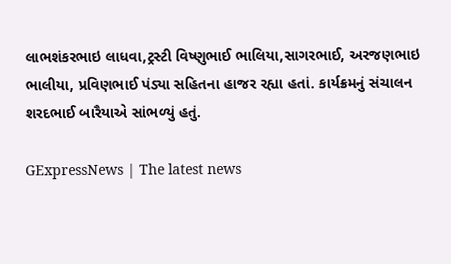લાભશંકરભાઇ લાધવા,ટ્રસ્ટી વિષ્ણુભાઈ ભાલિયા,સાગરભાઈ, અરજણભાઇ ભાલીયા, પ્રવિણભાઈ પંડ્યા સહિતના હાજર રહ્યા હતાં. કાર્યક્રમનું સંચાલન શરદભાઈ બારૈયાએ સાંભળ્યું હતું.

GExpressNews | The latest news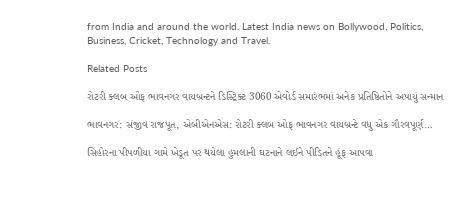from India and around the world. Latest India news on Bollywood, Politics, Business, Cricket, Technology and Travel.

Related Posts

રોટરી ક્લબ ઓફ ભાવનગર વાયબ્રન્ટને ડિસ્ટ્રિક્ટ 3060 એવોર્ડ સમારંભમાં અનેક પ્રતિષ્ઠિતોને અપાયું સન્માન

ભાવનગર: સંજીવ રાજપૂત, એબીએનએસ: રોટરી ક્લબ ઓફ ભાવનગર વાયબ્રન્ટે વધુ એક ગૌરવપૂર્ણ…

સિહોરના પીપળીયા ગામે ખેડૂત પર થયેલા હુમલાની ઘટનાને લઈને પીડિતને હૂંફ આપવા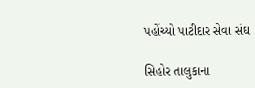પહોંચ્યો પાટીદાર સેવા સંઘ

સિહોર તાલુકાના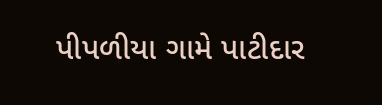પીપળીયા ગામે પાટીદાર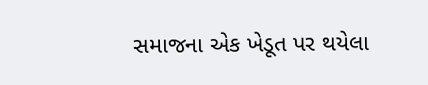સમાજના એક ખેડૂત પર થયેલા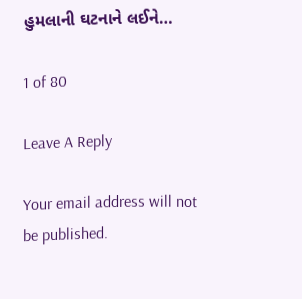હુમલાની ઘટનાને લઈને…

1 of 80

Leave A Reply

Your email address will not be published.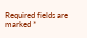Required fields are marked *